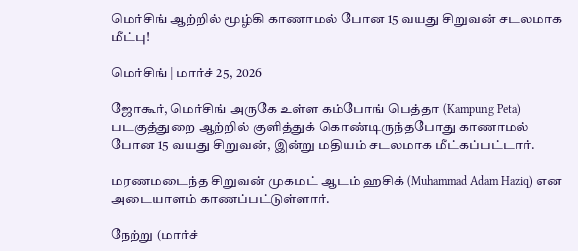மெர்சிங் ஆற்றில் மூழ்கி காணாமல் போன 15 வயது சிறுவன் சடலமாக மீட்பு!

மெர்சிங் | மார்ச் 25, 2026

ஜோகூர், மெர்சிங் அருகே உள்ள கம்போங் பெத்தா (Kampung Peta) படகுத்துறை ஆற்றில் குளித்துக் கொண்டிருந்தபோது காணாமல் போன 15 வயது சிறுவன், இன்று மதியம் சடலமாக மீட்கப்பட்டார்.

மரணமடைந்த சிறுவன் முகமட் ஆடம் ஹசிக் (Muhammad Adam Haziq) என அடையாளம் காணப்பட்டுள்ளார்.

நேற்று (மார்ச்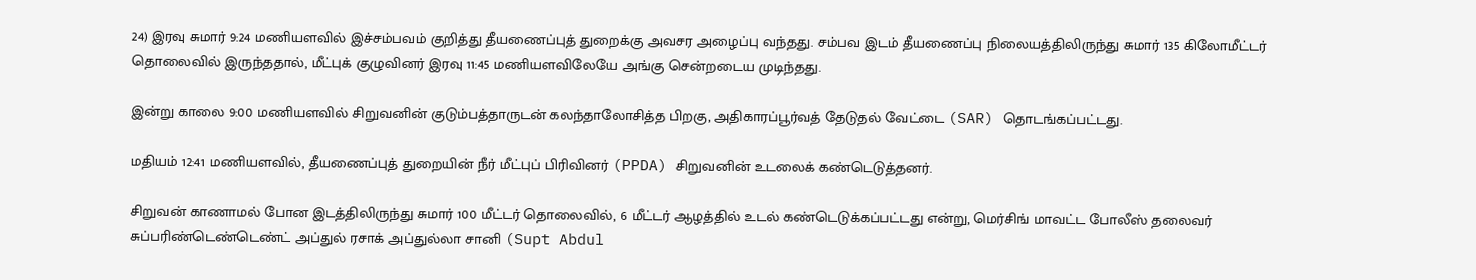24) இரவு சுமார் 9:24 மணியளவில் இச்சம்பவம் குறித்து தீயணைப்புத் துறைக்கு அவசர அழைப்பு வந்தது. சம்பவ இடம் தீயணைப்பு நிலையத்திலிருந்து சுமார் 135 கிலோமீட்டர் தொலைவில் இருந்ததால், மீட்புக் குழுவினர் இரவு 11:45 மணியளவிலேயே அங்கு சென்றடைய முடிந்தது.

இன்று காலை 9:00 மணியளவில் சிறுவனின் குடும்பத்தாருடன் கலந்தாலோசித்த பிறகு, அதிகாரப்பூர்வத் தேடுதல் வேட்டை (SAR) தொடங்கப்பட்டது.

மதியம் 12:41 மணியளவில், தீயணைப்புத் துறையின் நீர் மீட்புப் பிரிவினர் (PPDA) சிறுவனின் உடலைக் கண்டெடுத்தனர்.

சிறுவன் காணாமல் போன இடத்திலிருந்து சுமார் 100 மீட்டர் தொலைவில், 6 மீட்டர் ஆழத்தில் உடல் கண்டெடுக்கப்பட்டது என்று, மெர்சிங் மாவட்ட போலீஸ் தலைவர் சுப்பரிண்டெண்டெண்ட் அப்துல் ரசாக் அப்துல்லா சானி (Supt Abdul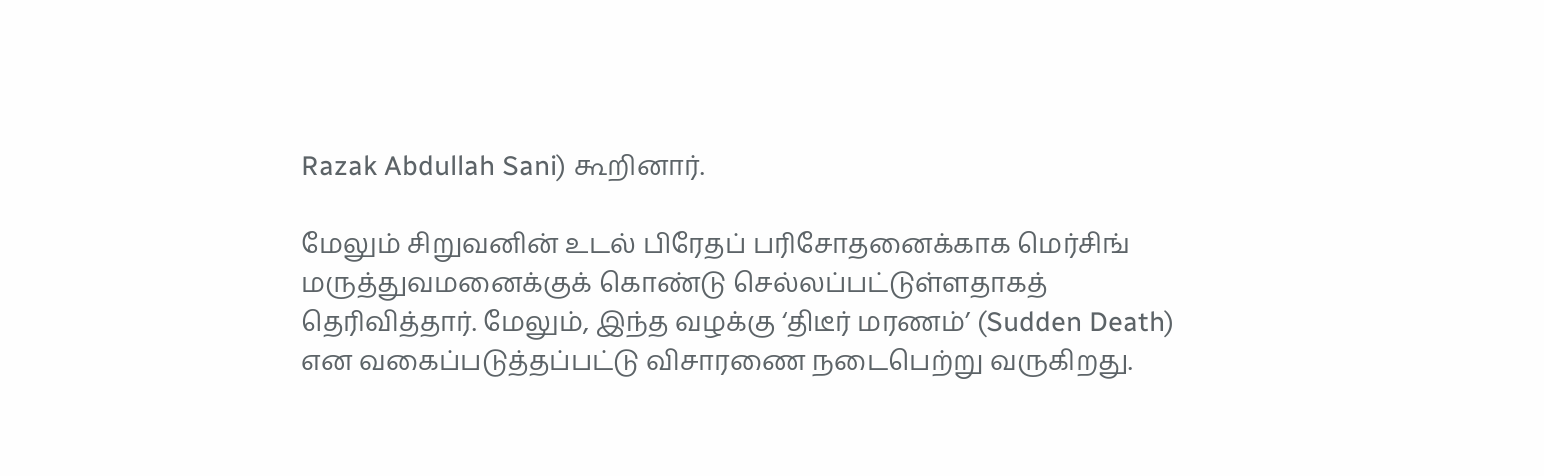Razak Abdullah Sani) கூறினார்.

மேலும் சிறுவனின் உடல் பிரேதப் பரிசோதனைக்காக மெர்சிங் மருத்துவமனைக்குக் கொண்டு செல்லப்பட்டுள்ளதாகத் தெரிவித்தார். மேலும், இந்த வழக்கு ‘திடீர் மரணம்’ (Sudden Death) என வகைப்படுத்தப்பட்டு விசாரணை நடைபெற்று வருகிறது.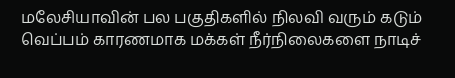மலேசியாவின் பல பகுதிகளில் நிலவி வரும் கடும் வெப்பம் காரணமாக மக்கள் நீர்நிலைகளை நாடிச்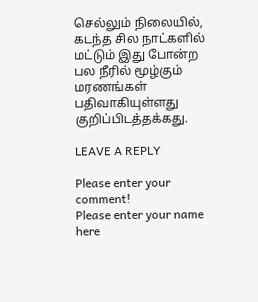செல்லும் நிலையில், கடந்த சில நாட்களில் மட்டும் இது போன்ற பல நீரில் மூழ்கும் மரணங்கள் பதிவாகியுள்ளது குறிப்பிடத்தக்கது.

LEAVE A REPLY

Please enter your comment!
Please enter your name here